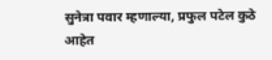सुनेत्रा पवार म्हणाल्या, प्रफुल पटेल कुठे आहेत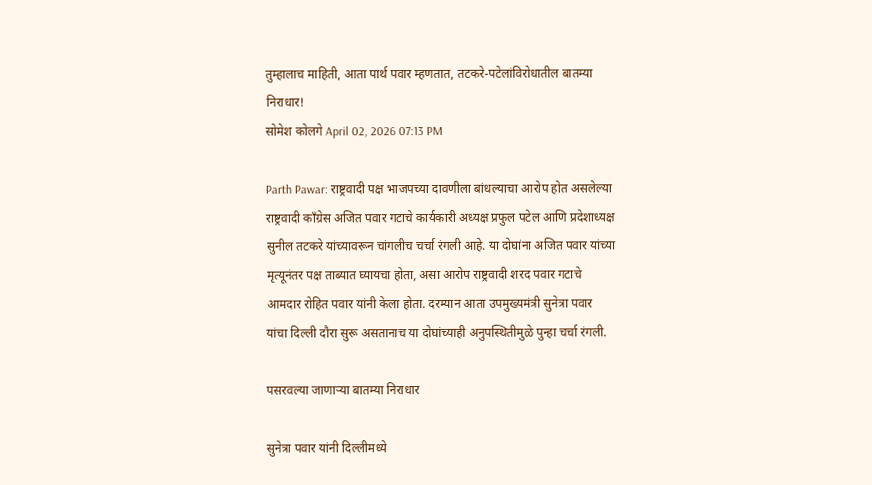तुम्हालाच माहिती, आता पार्थ पवार म्हणतात, तटकरे-पटेलांविरोधातील बातम्या निराधार!
सोमेश कोलगे April 02, 2026 07:13 PM

Parth Pawar: राष्ट्रवादी पक्ष भाजपच्या दावणीला बांधल्याचा आरोप होत असलेल्या राष्ट्रवादी काँग्रेस अजित पवार गटाचे कार्यकारी अध्यक्ष प्रफुल पटेल आणि प्रदेशाध्यक्ष सुनील तटकरे यांच्यावरून चांगलीच चर्चा रंगली आहे. या दोघांना अजित पवार यांच्या मृत्यूनंतर पक्ष ताब्यात घ्यायचा होता, असा आरोप राष्ट्रवादी शरद पवार गटाचे आमदार रोहित पवार यांनी केला होता. दरम्यान आता उपमुख्यमंत्री सुनेत्रा पवार यांचा दिल्ली दौरा सुरू असतानाच या दोघांच्याही अनुपस्थितीमुळे पुन्हा चर्चा रंगली.

पसरवल्या जाणाऱ्या बातम्या निराधार

सुनेत्रा पवार यांनी दिल्लीमध्ये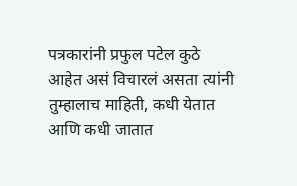पत्रकारांनी प्रफुल पटेल कुठे आहेत असं विचारलं असता त्यांनी तुम्हालाच माहिती, कधी येतात आणि कधी जातात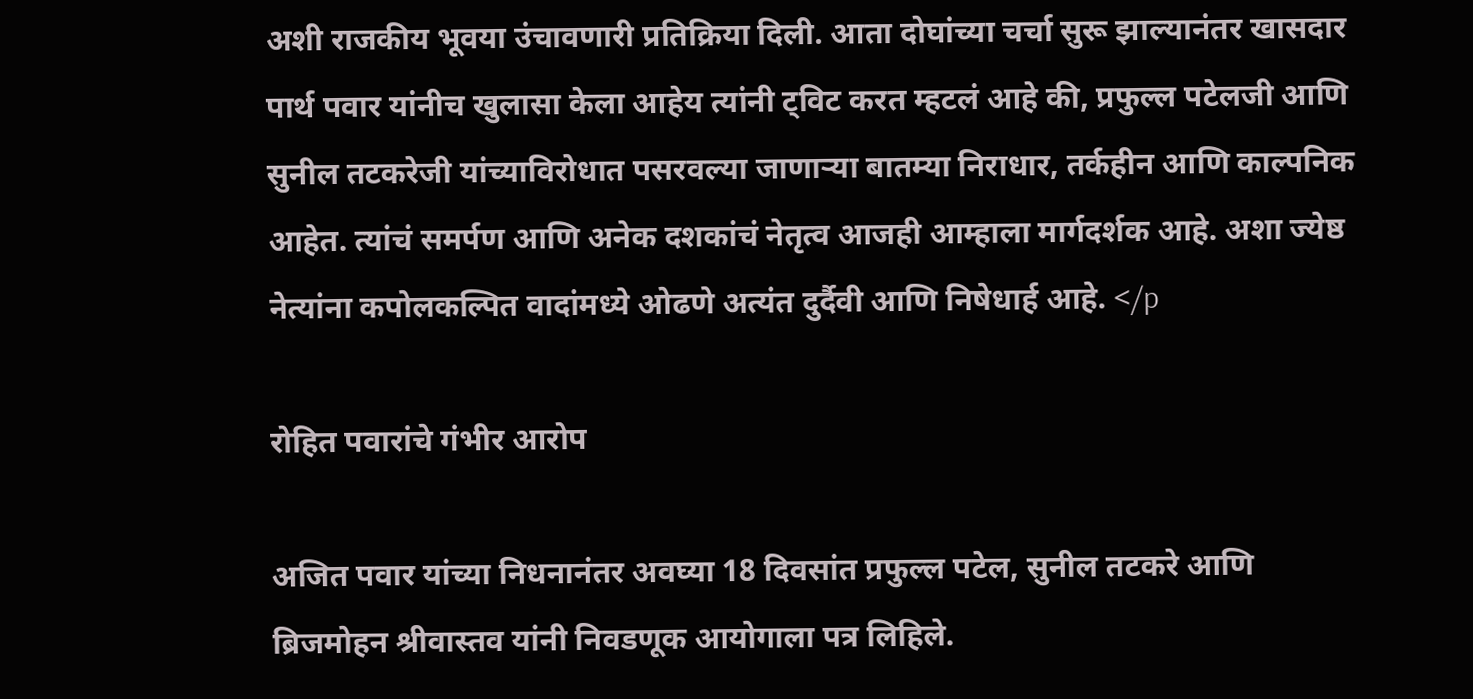अशी राजकीय भूवया उंचावणारी प्रतिक्रिया दिली. आता दोघांच्या चर्चा सुरू झाल्यानंतर खासदार पार्थ पवार यांनीच खुलासा केला आहेय त्यांनी ट्विट करत म्हटलं आहे की, प्रफुल्ल पटेलजी आणि सुनील तटकरेजी यांच्याविरोधात पसरवल्या जाणाऱ्या बातम्या निराधार, तर्कहीन आणि काल्पनिक आहेत. त्यांचं समर्पण आणि अनेक दशकांचं नेतृत्व आजही आम्हाला मार्गदर्शक आहे. अशा ज्येष्ठ नेत्यांना कपोलकल्पित वादांमध्ये ओढणे अत्यंत दुर्दैवी आणि निषेधार्ह आहे. </p

रोहित पवारांचे गंभीर आरोप

अजित पवार यांच्या निधनानंतर अवघ्या 18 दिवसांत प्रफुल्ल पटेल, सुनील तटकरे आणि ब्रिजमोहन श्रीवास्तव यांनी निवडणूक आयोगाला पत्र लिहिले.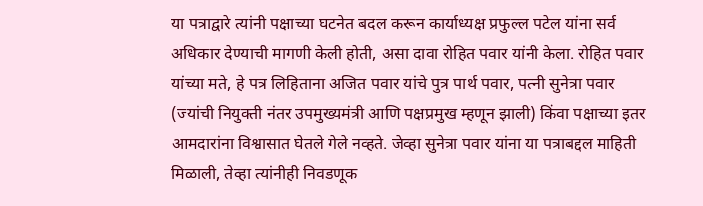या पत्राद्वारे त्यांनी पक्षाच्या घटनेत बदल करून कार्याध्यक्ष प्रफुल्ल पटेल यांना सर्व अधिकार देण्याची मागणी केली होती, असा दावा रोहित पवार यांनी केला. रोहित पवार यांच्या मते, हे पत्र लिहिताना अजित पवार यांचे पुत्र पार्थ पवार, पत्नी सुनेत्रा पवार (ज्यांची नियुक्ती नंतर उपमुख्यमंत्री आणि पक्षप्रमुख म्हणून झाली) किंवा पक्षाच्या इतर आमदारांना विश्वासात घेतले गेले नव्हते. जेव्हा सुनेत्रा पवार यांना या पत्राबद्दल माहिती मिळाली, तेव्हा त्यांनीही निवडणूक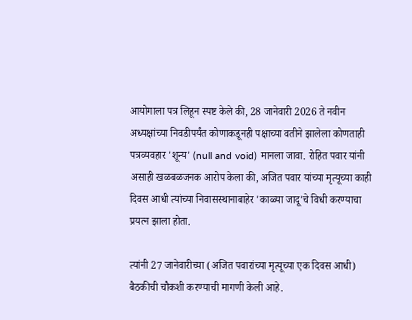आयोगाला पत्र लिहून स्पष्ट केले की, 28 जानेवारी 2026 ते नवीन अध्यक्षांच्या निवडीपर्यंत कोणाकडूनही पक्षाच्या वतीने झालेला कोणताही पत्रव्यवहार 'शून्य' (null and void) मानला जावा. रोहित पवार यांनी असाही खळबळजनक आरोप केला की, अजित पवार यांच्या मृत्यूच्या काही दिवस आधी त्यांच्या निवासस्थानाबाहेर 'काळ्या जादू'चे विधी करण्याचा प्रयत्न झाला होता.

त्यांनी 27 जानेवारीच्या (अजित पवारांच्या मृत्यूच्या एक दिवस आधी) बैठकीची चौकशी करण्याची मागणी केली आहे.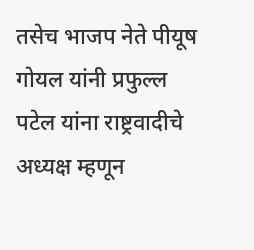तसेच भाजप नेते पीयूष गोयल यांनी प्रफुल्ल पटेल यांना राष्ट्रवादीचे अध्यक्ष म्हणून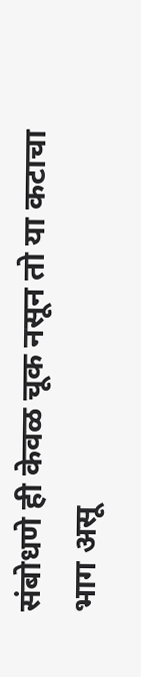संबोधणे ही केवळ चूक नसून तो या कटाचा भाग असू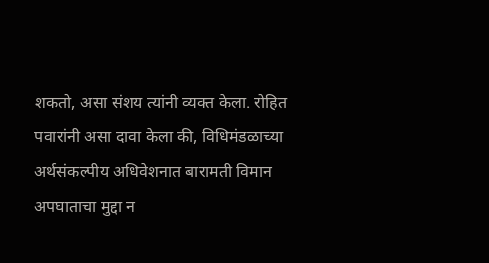शकतो, असा संशय त्यांनी व्यक्त केला. रोहित पवारांनी असा दावा केला की, विधिमंडळाच्या अर्थसंकल्पीय अधिवेशनात बारामती विमान अपघाताचा मुद्दा न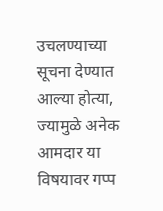उचलण्याच्या सूचना देण्यात आल्या होत्या, ज्यामुळे अनेक आमदार या विषयावर गप्प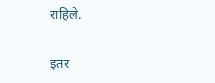राहिले.

इतर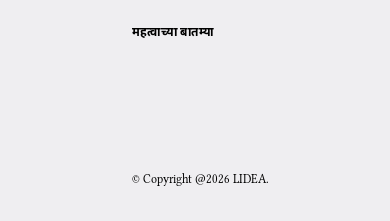महत्वाच्या बातम्या





© Copyright @2026 LIDEA.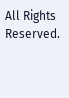All Rights Reserved.